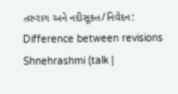તરુરાગ અને નદીસૂક્ત/નિવેદન: Difference between revisions
Shnehrashmi (talk |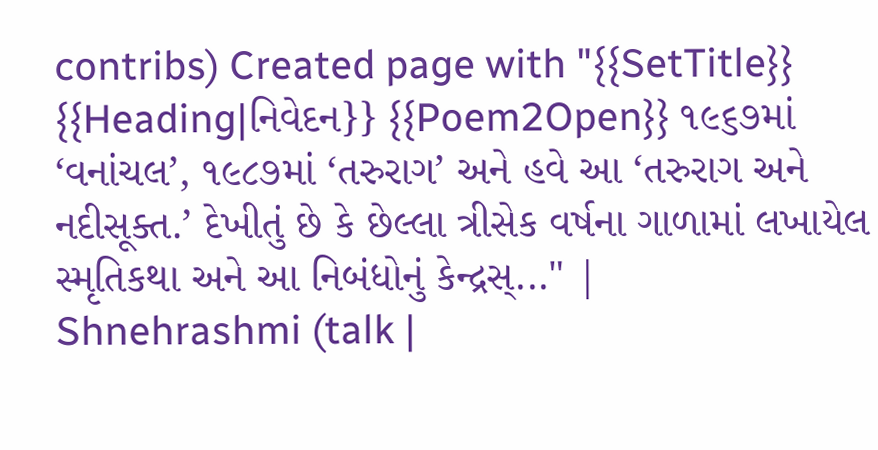contribs) Created page with "{{SetTitle}} {{Heading|નિવેદન}} {{Poem2Open}} ૧૯૬૭માં ‘વનાંચલ’, ૧૯૮૭માં ‘તરુરાગ’ અને હવે આ ‘તરુરાગ અને નદીસૂક્ત.’ દેખીતું છે કે છેલ્લા ત્રીસેક વર્ષના ગાળામાં લખાયેલ સ્મૃતિકથા અને આ નિબંધોનું કેન્દ્રસ્..." |
Shnehrashmi (talk |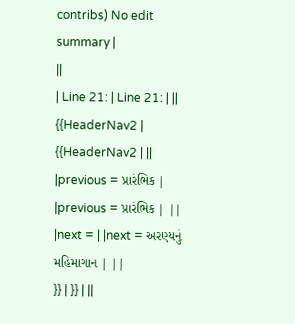contribs) No edit summary |
||
| Line 21: | Line 21: | ||
{{HeaderNav2 | {{HeaderNav2 | ||
|previous = પ્રારંભિક | |previous = પ્રારંભિક | ||
|next = | |next = અરણ્યનું મહિમાગાન | ||
}} | }} | ||